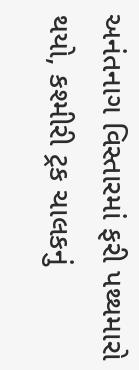અનંતનાગ વિસ્તારમાં ફરી પથ્થમારો થયો, કશ્મીરી ટ્રક ચાલકનું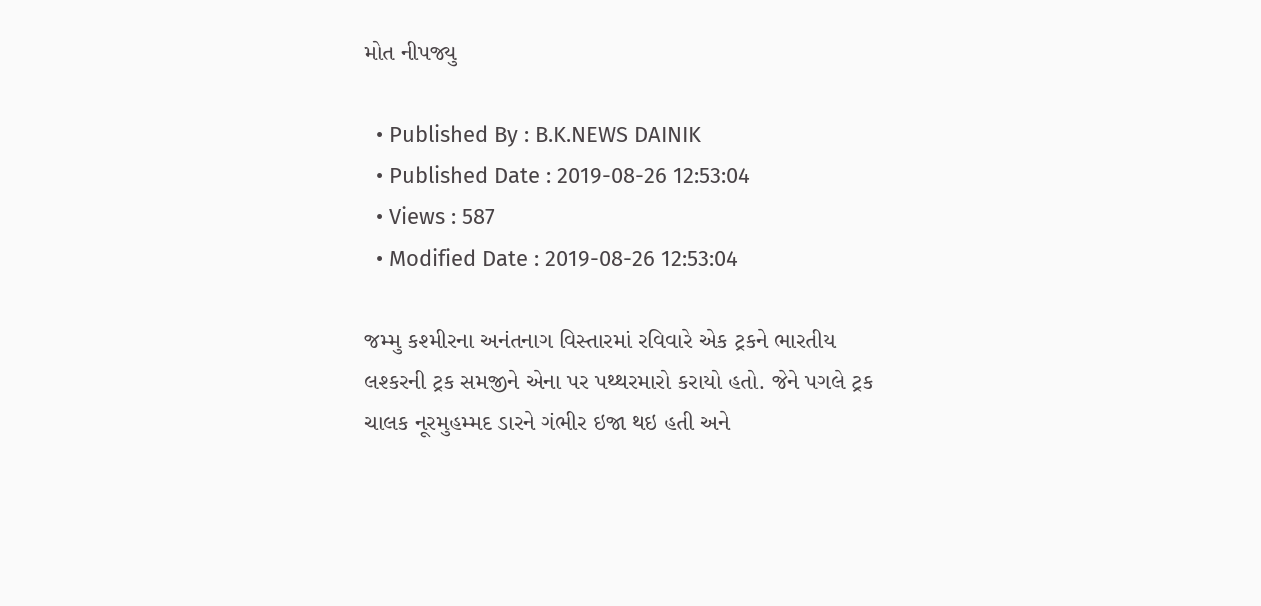મોત નીપજ્યુ

  • Published By : B.K.NEWS DAINIK
  • Published Date : 2019-08-26 12:53:04
  • Views : 587
  • Modified Date : 2019-08-26 12:53:04

જમ્મુ કશ્મીરના અનંતનાગ વિસ્તારમાં રવિવારે એક ટ્રકને ભારતીય લશ્કરની ટ્રક સમજીને એના પર પથ્થરમારો કરાયો હતો. જેને પગલે ટ્રક ચાલક નૂરમુહમ્મદ ડારને ગંભીર ઇજા થઇ હતી અને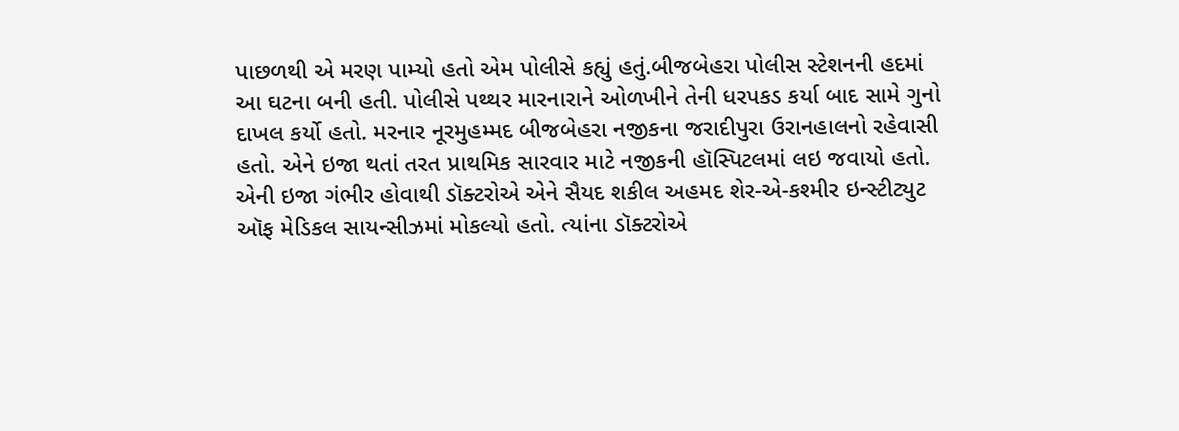પાછળથી એ મરણ પામ્યો હતો એમ પોલીસે કહ્યું હતું.બીજબેહરા પોલીસ સ્ટેશનની હદમાં આ ઘટના બની હતી. પોલીસે પથ્થર મારનારાને ઓળખીને તેની ધરપકડ કર્યા બાદ સામે ગુનો દાખલ કર્યો હતો. મરનાર નૂરમુહમ્મદ બીજબેહરા નજીકના જરાદીપુરા ઉરાનહાલનો રહેવાસી હતો. એને ઇજા થતાં તરત પ્રાથમિક સારવાર માટે નજીકની હૉસ્પિટલમાં લઇ જવાયો હતો. એની ઇજા ગંભીર હોવાથી ડૉક્ટરોએ એને સૈયદ શકીલ અહમદ શેર-એ-કશ્મીર ઇન્સ્ટીટ્યુટ ઑફ મેડિકલ સાયન્સીઝમાં મોકલ્યો હતો. ત્યાંના ડૉક્ટરોએ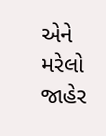એને મરેલો જાહેર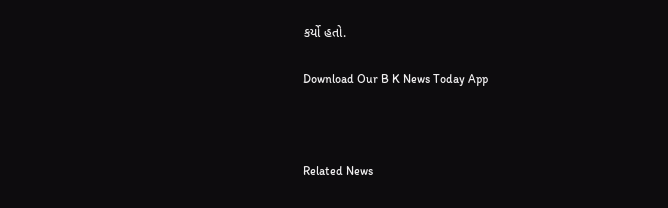કર્યો હતો.

Download Our B K News Today App



Related News